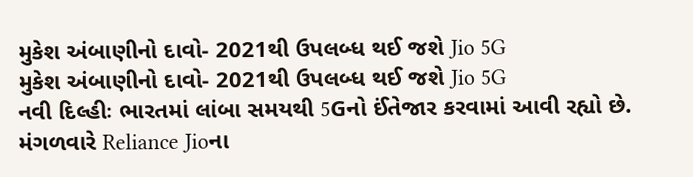મુકેશ અંબાણીનો દાવો- 2021થી ઉપલબ્ધ થઈ જશે Jio 5G
મુકેશ અંબાણીનો દાવો- 2021થી ઉપલબ્ધ થઈ જશે Jio 5G
નવી દિલ્હીઃ ભારતમાં લાંબા સમયથી 5Gનો ઈંતેજાર કરવામાં આવી રહ્યો છે. મંગળવારે Reliance Jioના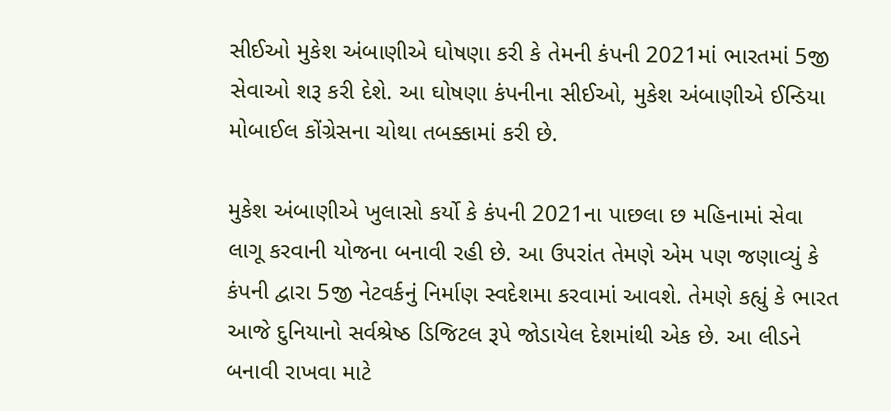સીઈઓ મુકેશ અંબાણીએ ઘોષણા કરી કે તેમની કંપની 2021માં ભારતમાં 5જી સેવાઓ શરૂ કરી દેશે. આ ઘોષણા કંપનીના સીઈઓ, મુકેશ અંબાણીએ ઈન્ડિયા મોબાઈલ કોંગ્રેસના ચોથા તબક્કામાં કરી છે.

મુકેશ અંબાણીએ ખુલાસો કર્યો કે કંપની 2021ના પાછલા છ મહિનામાં સેવા લાગૂ કરવાની યોજના બનાવી રહી છે. આ ઉપરાંત તેમણે એમ પણ જણાવ્યું કે કંપની દ્વારા 5જી નેટવર્કનું નિર્માણ સ્વદેશમા કરવામાં આવશે. તેમણે કહ્યું કે ભારત આજે દુનિયાનો સર્વશ્રેષ્ઠ ડિજિટલ રૂપે જોડાયેલ દેશમાંથી એક છે. આ લીડને બનાવી રાખવા માટે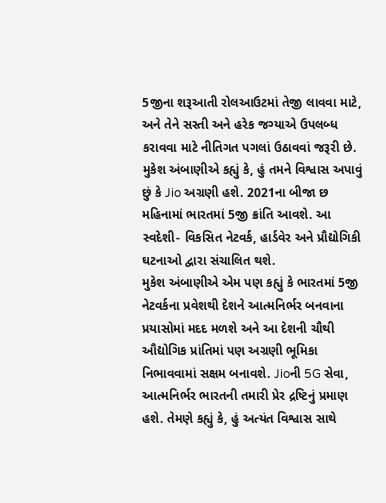5જીના શરૂઆતી રોલઆઉટમાં તેજી લાવવા માટે, અને તેને સસ્તી અને હરેક જગ્યાએ ઉપલબ્ધ કરાવવા માટે નીતિગત પગલાં ઉઠાવવાં જરૂરી છે. મુકેશ અંબાણીએ કહ્યું કે, હું તમને વિશ્વાસ અપાવું છું કે Jio અગ્રણી હશે. 2021ના બીજા છ મહિનામાં ભારતમાં 5જી ક્રાંતિ આવશે. આ સ્વદેશી- વિકસિત નેટવર્ક, હાર્ડવેર અને પ્રૌદ્યોગિકી ઘટનાઓ દ્વારા સંચાલિત થશે.
મુકેશ અંબાણીએ એમ પણ કહ્યું કે ભારતમાં 5જી નેટવર્કના પ્રવેશથી દેશને આત્મનિર્ભર બનવાના પ્રયાસોમાં મદદ મળશે અને આ દેશની ચૌથી ઔદ્યોગિક પ્રાંતિમાં પણ અગ્રણી ભૂમિકા નિભાવવામાં સક્ષમ બનાવશે. Jioની 5G સેવા, આત્મનિર્ભર ભારતની તમારી પ્રેર દ્રષ્ટિનું પ્રમાણ હશે. તેમણે કહ્યું કે, હું અત્યંત વિશ્વાસ સાથે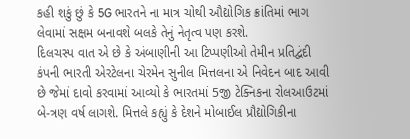કહી શકું છું કે 5G ભારતને ના માત્ર ચોથી ઔદ્યોગિક ક્રાંતિમાં ભાગ લેવામાં સક્ષમ બનાવશે બલકે તેનું નેતૃત્વ પણ કરશે.
દિલચસ્પ વાત એ છે કે અંબાણીની આ ટિપ્પણીઓ તેમીન પ્રતિદ્વંદી કંપની ભારતી એરટેલના ચેરમેન સુનીલ મિત્તલના એ નિવેદન બાદ આવી છે જેમાં દાવો કરવામાં આવ્યો કે ભારતમાં 5જી ટેક્નિકના રોલઆઉટમાં બે-ત્રણ વર્ષ લાગશે. મિત્તલે કહ્યું કે દેશને મોબાઈલ પ્રૌદ્યોગિકીના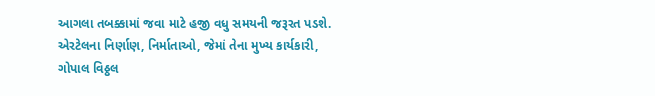આગલા તબક્કામાં જવા માટે હજી વધુ સમયની જરૂરત પડશે. એરટેલના નિર્ણાણ, નિર્માતાઓ, જેમાં તેના મુખ્ય કાર્યકારી, ગોપાલ વિઠ્ઠલ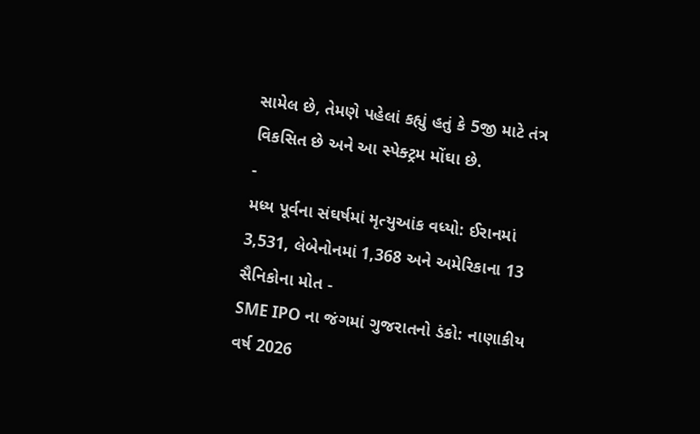સામેલ છે, તેમણે પહેલાં કહ્યું હતું કે 5જી માટે તંત્ર વિકસિત છે અને આ સ્પેક્ટ્રમ મોંઘા છે.
-
મધ્ય પૂર્વના સંઘર્ષમાં મૃત્યુઆંક વધ્યો: ઈરાનમાં 3,531, લેબેનોનમાં 1,368 અને અમેરિકાના 13 સૈનિકોના મોત -
SME IPO ના જંગમાં ગુજરાતનો ડંકો: નાણાકીય વર્ષ 2026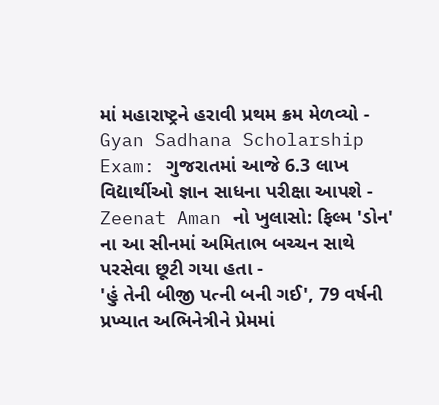માં મહારાષ્ટ્રને હરાવી પ્રથમ ક્રમ મેળવ્યો -
Gyan Sadhana Scholarship Exam: ગુજરાતમાં આજે 6.3 લાખ વિદ્યાર્થીઓ જ્ઞાન સાધના પરીક્ષા આપશે -
Zeenat Aman નો ખુલાસો: ફિલ્મ 'ડોન' ના આ સીનમાં અમિતાભ બચ્ચન સાથે પરસેવા છૂટી ગયા હતા -
'હું તેની બીજી પત્ની બની ગઈ', 79 વર્ષની પ્રખ્યાત અભિનેત્રીને પ્રેમમાં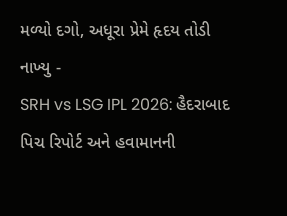મળ્યો દગો, અધૂરા પ્રેમે હૃદય તોડી નાખ્યુ -
SRH vs LSG IPL 2026: હૈદરાબાદ પિચ રિપોર્ટ અને હવામાનની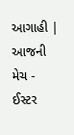આગાહી | આજની મેચ -
ઈસ્ટર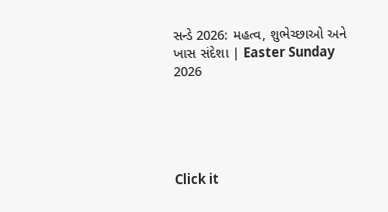સન્ડે 2026: મહત્વ, શુભેચ્છાઓ અને ખાસ સંદેશા | Easter Sunday 2026





Click it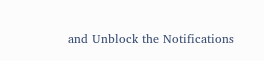and Unblock the Notifications